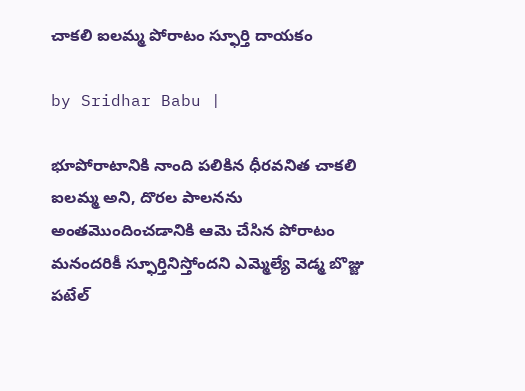చాకలి ఐలమ్మ పోరాటం స్ఫూర్తి దాయకం

by Sridhar Babu |

భూపోరాటానికి నాంది పలికిన ధీరవనిత చాకలి ఐలమ్మ అని, దొరల పాలనను అంతమొందించడానికి ఆమె చేసిన పోరాటం మనందరికీ స్ఫూర్తినిస్తోందని ఎమ్మెల్యే వెడ్మ బొజ్జు పటేల్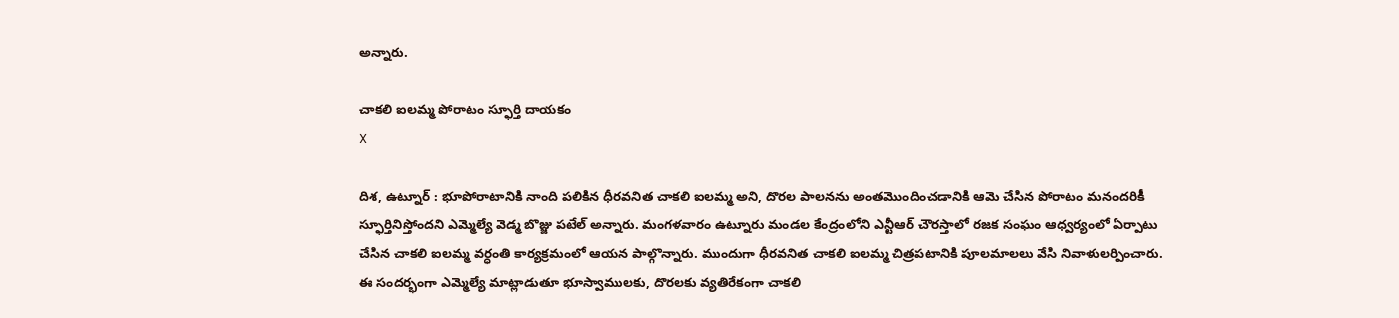అన్నారు.

చాకలి ఐలమ్మ పోరాటం స్ఫూర్తి దాయకం
X

దిశ, ఉట్నూర్ : భూపోరాటానికి నాంది పలికిన ధీరవనిత చాకలి ఐలమ్మ అని, దొరల పాలనను అంతమొందించడానికి ఆమె చేసిన పోరాటం మనందరికీ స్ఫూర్తినిస్తోందని ఎమ్మెల్యే వెడ్మ బొజ్జు పటేల్ అన్నారు. మంగళవారం ఉట్నూరు మండల కేంద్రంలోని ఎన్టీఆర్ చౌరస్తాలో రజక సంఘం ఆధ్వర్యంలో ఏర్పాటు చేసిన చాకలి ఐలమ్మ వర్ధంతి కార్యక్రమంలో ఆయన పాల్గొన్నారు. ముందుగా ధీరవనిత చాకలి ఐలమ్మ చిత్రపటానికి పూలమాలలు వేసి నివాళులర్పించారు. ఈ సందర్భంగా ఎమ్మెల్యే మాట్లాడుతూ భూస్వాములకు, దొరలకు వ్యతిరేకంగా చాకలి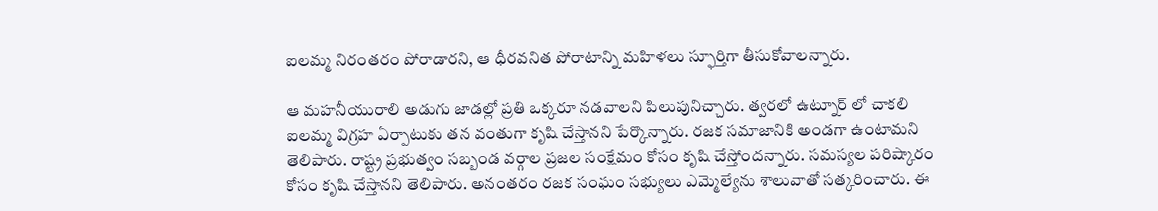ఐలమ్మ నిరంతరం పోరాడారని, ఆ ధీరవనిత పోరాటాన్ని మహిళలు స్ఫూర్తిగా తీసుకోవాలన్నారు.

ఆ మహనీయురాలి అడుగు జాడల్లో ప్రతి ఒక్కరూ నడవాలని పిలుపునిచ్చారు. త్వరలో ఉట్నూర్ లో చాకలి ఐలమ్మ విగ్రహ ఏర్పాటుకు తన వంతుగా కృషి చేస్తానని పేర్కొన్నారు. రజక సమాజానికి అండగా ఉంటామని తెలిపారు. రాష్ట్ర ప్రభుత్వం సబ్బండ వర్గాల ప్రజల సంక్షేమం కోసం కృషి చేస్తోందన్నారు. సమస్యల పరిష్కారం కోసం కృషి చేస్తానని తెలిపారు. అనంతరం రజక సంఘం సభ్యులు ఎమ్మెల్యేను శాలువాతో సత్కరించారు. ఈ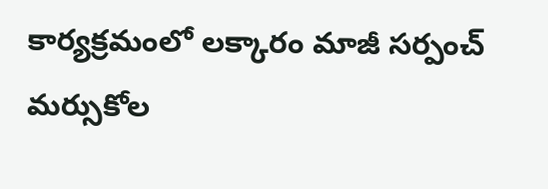కార్యక్రమంలో లక్కారం మాజీ సర్పంచ్ మర్సుకోల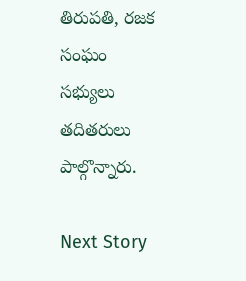తిరుపతి, రజక సంఘం సభ్యులు తదితరులు పాల్గొన్నారు.

Next Story